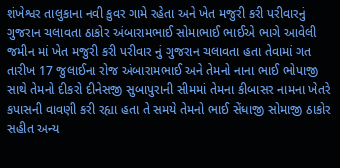શંખેશ્વર તાલુકાના નવી કુવર ગામે રહેતા અને ખેત મજુરી કરી પરીવારનું ગુજરાન ચલાવતા ઠાકોર અંબારામભાઈ સોમાભાઈ ભાઈએ ભાગે આવેલી જમીન માં ખેત મજુરી કરી પરીવાર નું ગુજરાન ચલાવતા હતા તેવામાં ગત તારીખ 17 જુલાઈના રોજ અંબારામભાઈ અને તેમનો નાના ભાઈ ભોપાજી સાથે તેમનો દીકરો દીનેસજી સુબાપુરાની સીમમાં તેમના કીબાસર નામના ખેતરે કપાસની વાવણી કરી રહ્યા હતા તે સમયે તેમનો ભાઈ સેંધાજી સોમાજી ઠાકોર સહીત અન્ય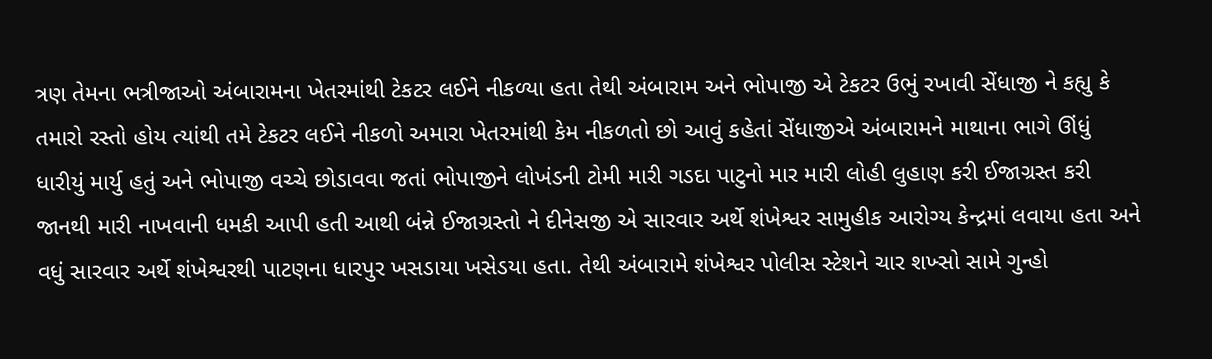ત્રણ તેમના ભત્રીજાઓ અંબારામના ખેતરમાંથી ટેકટર લઈને નીકળ્યા હતા તેથી અંબારામ અને ભોપાજી એ ટેકટર ઉભું રખાવી સેંધાજી ને કહ્યુ કે તમારો રસ્તો હોય ત્યાંથી તમે ટેકટર લઈને નીકળો અમારા ખેતરમાંથી કેમ નીકળતો છો આવું કહેતાં સેંધાજીએ અંબારામને માથાના ભાગે ઊંધું ધારીયું માર્યુ હતું અને ભોપાજી વચ્ચે છોડાવવા જતાં ભોપાજીને લોખંડની ટોમી મારી ગડદા પાટુનો માર મારી લોહી લુહાણ કરી ઈજાગ્રસ્ત કરી જાનથી મારી નાખવાની ધમકી આપી હતી આથી બંન્ને ઈજાગ્રસ્તો ને દીનેસજી એ સારવાર અર્થે શંખેશ્વર સામુહીક આરોગ્ય કેન્દ્રમાં લવાયા હતા અને વધું સારવાર અર્થે શંખેશ્વરથી પાટણના ધારપુર ખસડાયા ખસેડયા હતા. તેથી અંબારામે શંખેશ્વર પોલીસ સ્ટેશને ચાર શખ્સો સામે ગુન્હો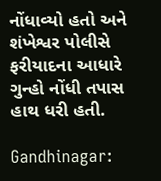નોંધાવ્યો હતો અને શંખેશ્વર પોલીસે ફરીયાદના આધારે ગુન્હો નોંધી તપાસ હાથ ધરી હતી.

Gandhinagar: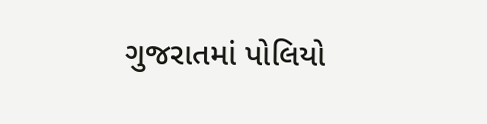ગુજરાતમાં પોલિયો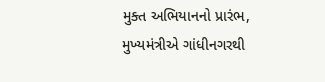મુક્ત અભિયાનનો પ્રારંભ, મુખ્યમંત્રીએ ગાંધીનગરથી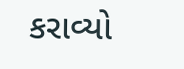કરાવ્યો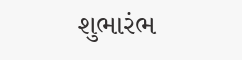શુભારંભ